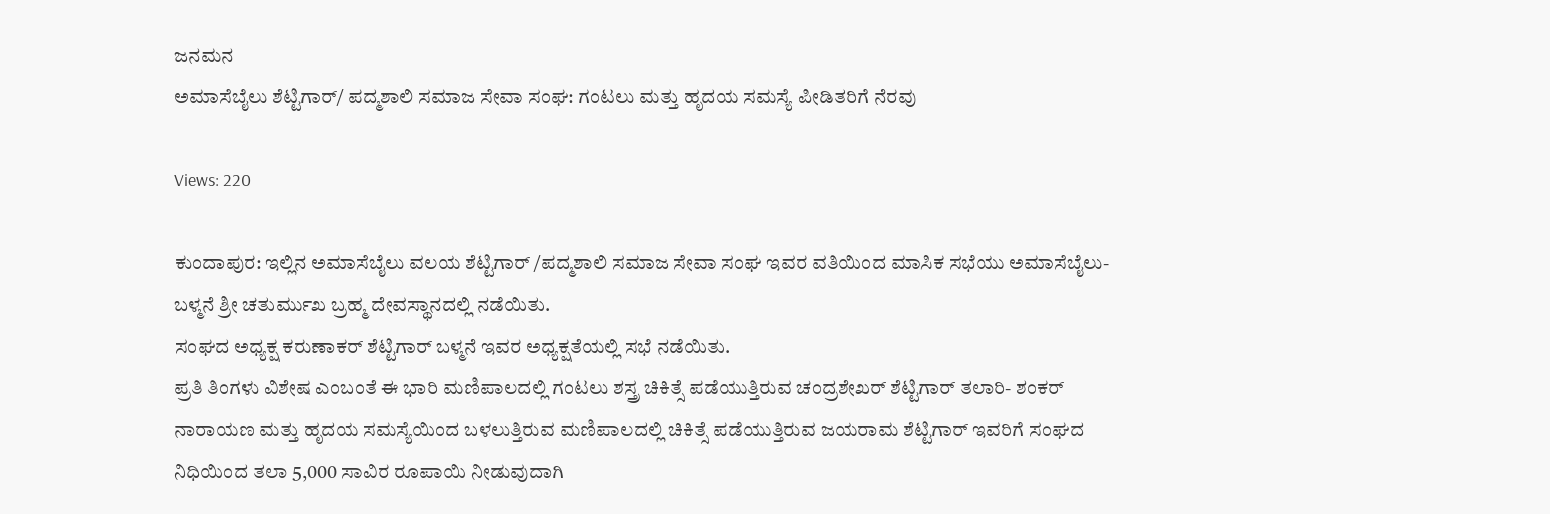ಜನಮನ
ಅಮಾಸೆಬೈಲು ಶೆಟ್ಟಿಗಾರ್/ ಪದ್ಮಶಾಲಿ ಸಮಾಜ ಸೇವಾ ಸಂಘ: ಗಂಟಲು ಮತ್ತು ಹೃದಯ ಸಮಸ್ಯೆ ಪೀಡಿತರಿಗೆ ನೆರವು

Views: 220

ಕುಂದಾಪುರ: ಇಲ್ಲಿನ ಅಮಾಸೆಬೈಲು ವಲಯ ಶೆಟ್ಟಿಗಾರ್ /ಪದ್ಮಶಾಲಿ ಸಮಾಜ ಸೇವಾ ಸಂಘ ಇವರ ವತಿಯಿಂದ ಮಾಸಿಕ ಸಭೆಯು ಅಮಾಸೆಬೈಲು-ಬಳ್ಮನೆ ಶ್ರೀ ಚತುರ್ಮುಖ ಬ್ರಹ್ಮ ದೇವಸ್ಥಾನದಲ್ಲಿ ನಡೆಯಿತು.
ಸಂಘದ ಅಧ್ಯಕ್ಷ ಕರುಣಾಕರ್ ಶೆಟ್ಟಿಗಾರ್ ಬಳ್ಮನೆ ಇವರ ಅಧ್ಯಕ್ಷತೆಯಲ್ಲಿ ಸಭೆ ನಡೆಯಿತು.
ಪ್ರತಿ ತಿಂಗಳು ವಿಶೇಷ ಎಂಬಂತೆ ಈ ಭಾರಿ ಮಣಿಪಾಲದಲ್ಲಿ ಗಂಟಲು ಶಸ್ತ್ರ ಚಿಕಿತ್ಸೆ ಪಡೆಯುತ್ತಿರುವ ಚಂದ್ರಶೇಖರ್ ಶೆಟ್ಟಿಗಾರ್ ತಲಾರಿ- ಶಂಕರ್ ನಾರಾಯಣ ಮತ್ತು ಹೃದಯ ಸಮಸ್ಯೆಯಿಂದ ಬಳಲುತ್ತಿರುವ ಮಣಿಪಾಲದಲ್ಲಿ ಚಿಕಿತ್ಸೆ ಪಡೆಯುತ್ತಿರುವ ಜಯರಾಮ ಶೆಟ್ಟಿಗಾರ್ ಇವರಿಗೆ ಸಂಘದ ನಿಧಿಯಿಂದ ತಲಾ 5,000 ಸಾವಿರ ರೂಪಾಯಿ ನೀಡುವುದಾಗಿ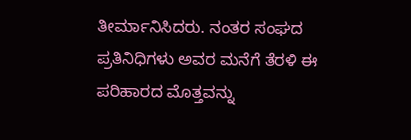ತೀರ್ಮಾನಿಸಿದರು. ನಂತರ ಸಂಘದ ಪ್ರತಿನಿಧಿಗಳು ಅವರ ಮನೆಗೆ ತೆರಳಿ ಈ ಪರಿಹಾರದ ಮೊತ್ತವನ್ನು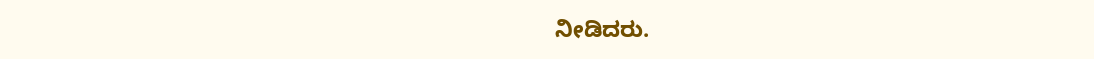ನೀಡಿದರು.